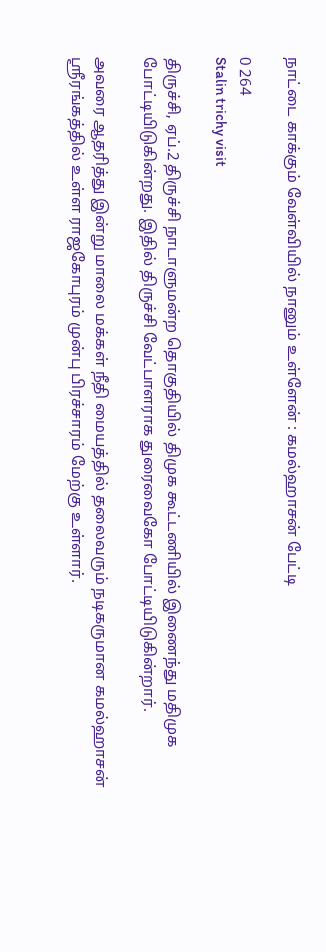நாட்டை காக்கும் வேள்வியில் நானும் உள்ளேன் : கமல்ஹாசன் பேட்டி

0 264
Stalin trichy visit

திருச்சி, ஏப்.2 திருச்சி நாடாளுமன்ற தொகுதியில் திமுக கூட்டணியில் இணைந்து மதிமுக போட்டியிடுகின்றது. இதில் திருச்சி வேட்பாளராக துரைவைகோ போட்டியிடுகின்றார்.

அவரை ஆதரித்து இன்று மாலை மக்கள் நீதி மையத்தில் தலைவரும் நடிகருமான கமல்ஹாசன் ஸ்ரீரங்கத்தில் உள்ள ராஜகோபுரம் முன்பு பிரச்சாரம் மேற்கு உள்ளார்.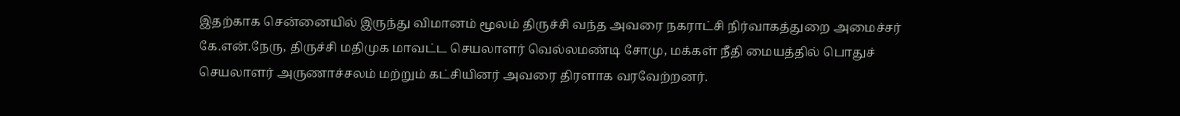இதற்காக சென்னையில் இருந்து விமானம் மூலம் திருச்சி வந்த அவரை நகராட்சி நிர்வாகத்துறை அமைச்சர் கே.என்.நேரு, திருச்சி மதிமுக மாவட்ட செயலாளர் வெல்லமண்டி சோமு, மக்கள் நீதி மையத்தில் பொதுச் செயலாளர் அருணாச்சலம் மற்றும் கட்சியினர் அவரை திரளாக வரவேற்றனர்.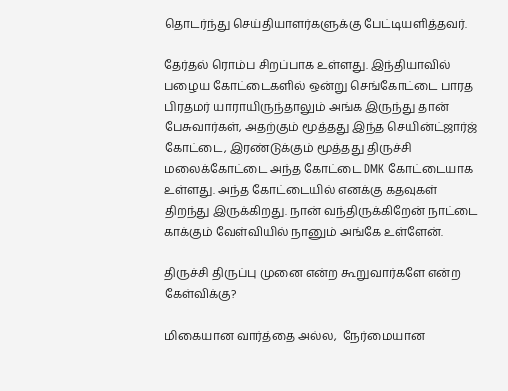தொடர்ந்து செய்தியாளர்களுக்கு பேட்டியளித்தவர்.

தேர்தல் ரொம்ப சிறப்பாக உள்ளது. இந்தியாவில் பழைய கோட்டைகளில் ஒன்று செங்கோட்டை பாரத பிரதமர் யாராயிருந்தாலும் அங்க இருந்து தான் பேசுவார்கள், அதற்கும் மூத்தது இந்த செயின்ட்ஜார்ஜ் கோட்டை, இரண்டுக்கும் மூத்தது திருச்சி மலைக்கோட்டை அந்த கோட்டை DMK கோட்டையாக உள்ளது. அந்த கோட்டையில் எனக்கு கதவுகள் திறந்து இருக்கிறது. நான் வந்திருக்கிறேன் நாட்டை காக்கும் வேள்வியில் நானும் அங்கே உள்ளேன்.

திருச்சி திருப்பு முனை என்ற கூறுவார்களே என்ற கேள்விக்கு?

மிகையான வார்த்தை அல்ல,  நேர்மையான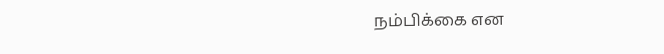நம்பிக்கை என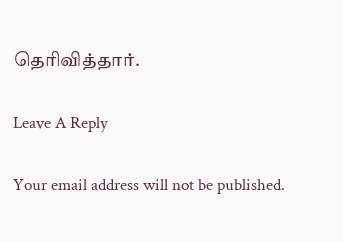தெரிவித்தார்.

Leave A Reply

Your email address will not be published.